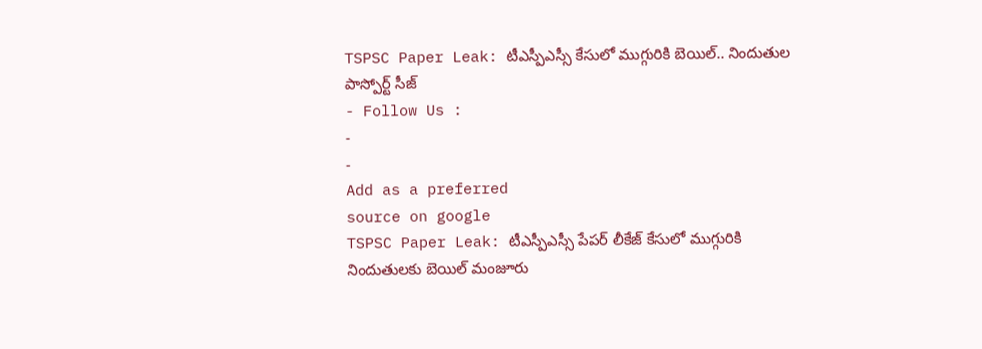TSPSC Paper Leak: టీఎస్పీఎస్సీ కేసులో ముగ్గురికి బెయిల్.. నిందుతుల పాస్పోర్ట్ సీజ్
- Follow Us :
-
-
Add as a preferred
source on google
TSPSC Paper Leak: టీఎస్పీఎస్సీ పేపర్ లీకేజ్ కేసులో ముగ్గురికి నిందుతులకు బెయిల్ మంజూరు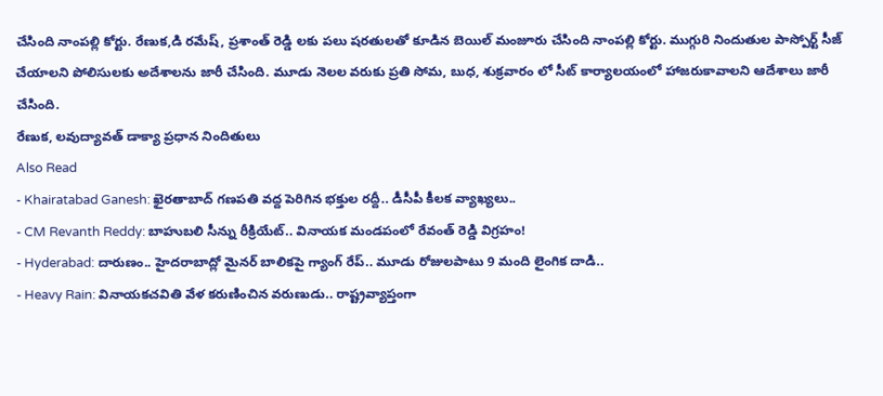చేసింది నాంపల్లి కోర్టు. రేణుక,డి రమేష్, ప్రశాంత్ రెడ్డి లకు పలు షరతులతో కూడిన బెయిల్ మంజూరు చేసింది నాంపల్లి కోర్టు. ముగ్గురి నిందుతుల పాస్పోర్ట్ సీజ్ చేయాలని పోలిసులకు అదేశాలను జారీ చేసింది. మూడు నెలల వరుకు ప్రతి సోమ, బుధ, శుక్రవారం లో సీట్ కార్యాలయంలో హాజరుకావాలని ఆదేశాలు జారీ చేసింది.
రేణుక, లవుద్యావత్ డాక్యా ప్రధాన నిందితులు
Also Read
- Khairatabad Ganesh: ఖైరతాబాద్ గణపతి వద్ద పెరిగిన భక్తుల రద్దీ.. డీసీపీ కీలక వ్యాఖ్యలు..
- CM Revanth Reddy: బాహుబలి సీన్ను రీక్రియేట్.. వినాయక మండపంలో రేవంత్ రెడ్డి విగ్రహం!
- Hyderabad: దారుణం.. హైదరాబాద్లో మైనర్ బాలికపై గ్యాంగ్ రేప్.. మూడు రోజులపాటు 9 మంది లైంగిక దాడి..
- Heavy Rain: వినాయకచవితి వేళ కరుణించిన వరుణుడు.. రాష్ట్రవ్యాప్తంగా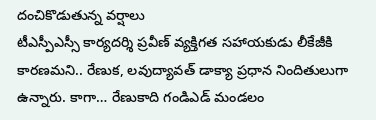దంచికొడుతున్న వర్షాలు
టీఎస్పీఎస్సీ కార్యదర్శి ప్రవీణ్ వ్యక్తిగత సహాయకుడు లీకేజీకి కారణమని.. రేణుక, లవుద్యావత్ డాక్యా ప్రధాన నిందితులుగా ఉన్నారు. కాగా… రేణుకాది గండిఎడ్ మండలం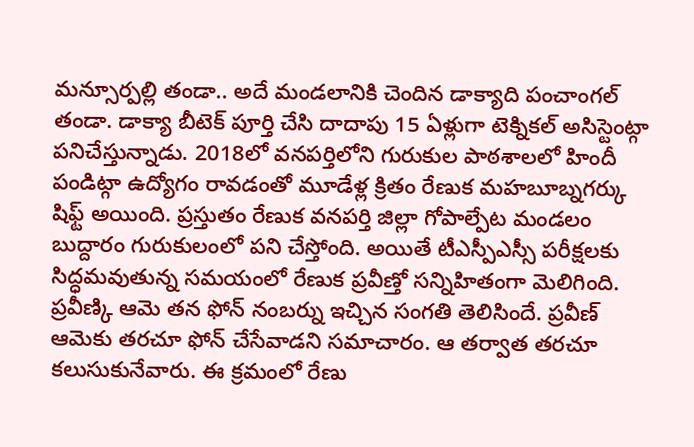మన్సూర్పల్లి తండా.. అదే మండలానికి చెందిన డాక్యాది పంచాంగల్ తండా. డాక్యా బీటెక్ పూర్తి చేసి దాదాపు 15 ఏళ్లుగా టెక్నికల్ అసిస్టెంట్గా పనిచేస్తున్నాడు. 2018లో వనపర్తిలోని గురుకుల పాఠశాలలో హిందీ పండిట్గా ఉద్యోగం రావడంతో మూడేళ్ల క్రితం రేణుక మహబూబ్నగర్కు షిఫ్ట్ అయింది. ప్రస్తుతం రేణుక వనపర్తి జిల్లా గోపాల్పేట మండలం బుద్దారం గురుకులంలో పని చేస్తోంది. అయితే టీఎస్పీఎస్సీ పరీక్షలకు సిద్ధమవుతున్న సమయంలో రేణుక ప్రవీణ్తో సన్నిహితంగా మెలిగింది. ప్రవీణ్కి ఆమె తన ఫోన్ నంబర్ను ఇచ్చిన సంగతి తెలిసిందే. ప్రవీణ్ ఆమెకు తరచూ ఫోన్ చేసేవాడని సమాచారం. ఆ తర్వాత తరచూ కలుసుకునేవారు. ఈ క్రమంలో రేణు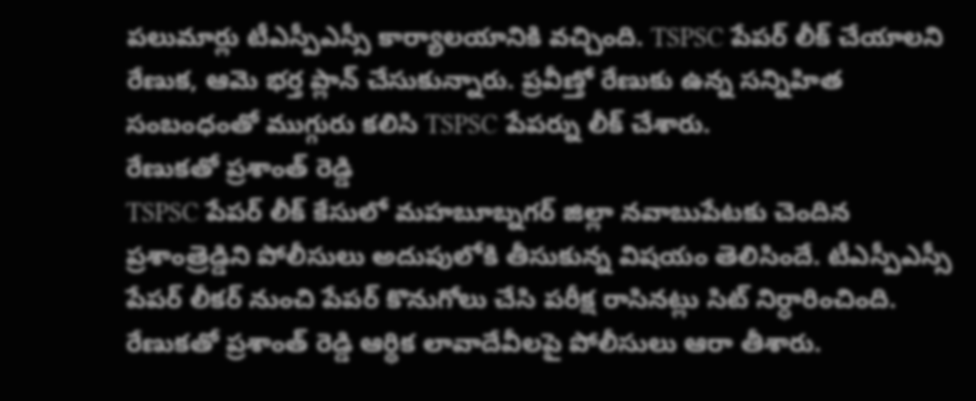పలుమార్లు టీఎస్పీఎస్సీ కార్యాలయానికి వచ్చింది. TSPSC పేపర్ లీక్ చేయాలని రేణుక, ఆమె భర్త ప్లాన్ చేసుకున్నారు. ప్రవీణ్తో రేణుకు ఉన్న సన్నిహిత సంబంధంతో ముగ్గురు కలిసి TSPSC పేపర్ను లీక్ చేశారు.
రేణుకతో ప్రశాంత్ రెడ్డి
TSPSC పేపర్ లీక్ కేసులో మహబూబ్నగర్ జిల్లా నవాబుపేటకు చెందిన ప్రశాంత్రెడ్డిని పోలీసులు అదుపులోకి తీసుకున్న విషయం తెలిసిందే. టీఎస్పీఎస్సీ పేపర్ లీకర్ నుంచి పేపర్ కొనుగోలు చేసి పరీక్ష రాసినట్లు సిట్ నిర్ధారించింది. రేణుకతో ప్రశాంత్ రెడ్డి ఆర్థిక లావాదేవీలపై పోలీసులు ఆరా తీశారు.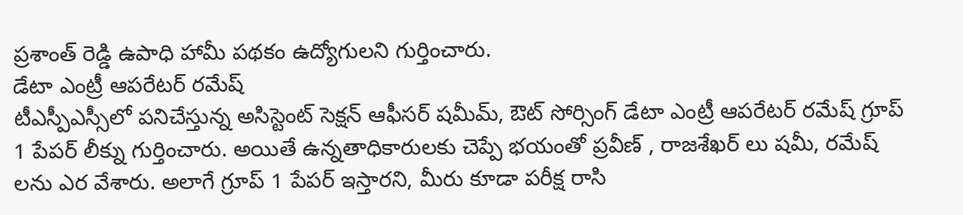ప్రశాంత్ రెడ్డి ఉపాధి హామీ పథకం ఉద్యోగులని గుర్తించారు.
డేటా ఎంట్రీ ఆపరేటర్ రమేష్
టీఎస్పీఎస్సీలో పనిచేస్తున్న అసిస్టెంట్ సెక్షన్ ఆఫీసర్ షమీమ్, ఔట్ సోర్సింగ్ డేటా ఎంట్రీ ఆపరేటర్ రమేష్ గ్రూప్ 1 పేపర్ లీక్ను గుర్తించారు. అయితే ఉన్నతాధికారులకు చెప్పే భయంతో ప్రవీణ్ , రాజశేఖర్ లు షమీ, రమేష్ లను ఎర వేశారు. అలాగే గ్రూప్ 1 పేపర్ ఇస్తారని, మీరు కూడా పరీక్ష రాసి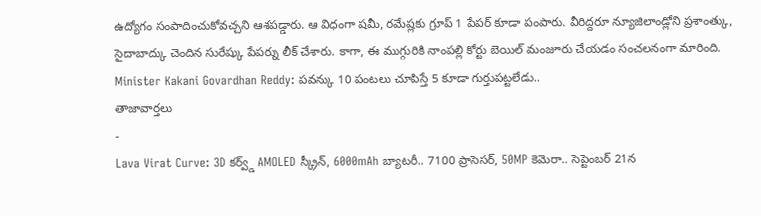ఉద్యోగం సంపాదించుకోవచ్చని ఆశపడ్డారు. ఆ విధంగా షమీ, రమేష్లకు గ్రూప్ 1 పేపర్ కూడా పంపారు. వీరిద్దరూ న్యూజిలాండ్లోని ప్రశాంత్కు, సైదాబాద్కు చెందిన సురేష్కు పేపర్ను లీక్ చేశారు. కాగా, ఈ ముగ్గురికి నాంపల్లి కోర్టు బెయిల్ మంజూరు చేయడం సంచలనంగా మారింది.
Minister Kakani Govardhan Reddy: పవన్కు 10 పంటలు చూపిస్తే 5 కూడా గుర్తుపట్టలేడు..
తాజావార్తలు
-
Lava Virat Curve: 3D కర్వ్డ్ AMOLED స్క్రీన్, 6000mAh బ్యాటరీ.. 7100 ప్రాసెసర్, 50MP కెమెరా.. సెప్టెంబర్ 21న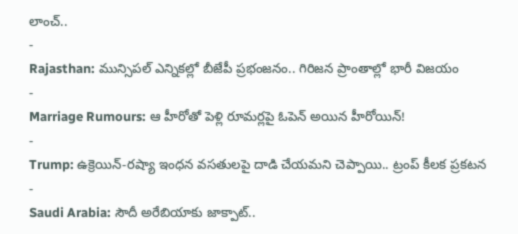లాంచ్..
-
Rajasthan: మున్సిపల్ ఎన్నికల్లో బీజేపీ ప్రభంజనం.. గిరిజన ప్రాంతాల్లో భారీ విజయం
-
Marriage Rumours: ఆ హీరోతో పెళ్లి రూమర్లపై ఓపెన్ అయిన హీరోయిన్!
-
Trump: ఉక్రెయిన్-రష్యా ఇంధన వసతులపై దాడి చేయమని చెప్పాయి.. ట్రంప్ కీలక ప్రకటన
-
Saudi Arabia: సౌదీ అరేబియాకు జాక్పాట్..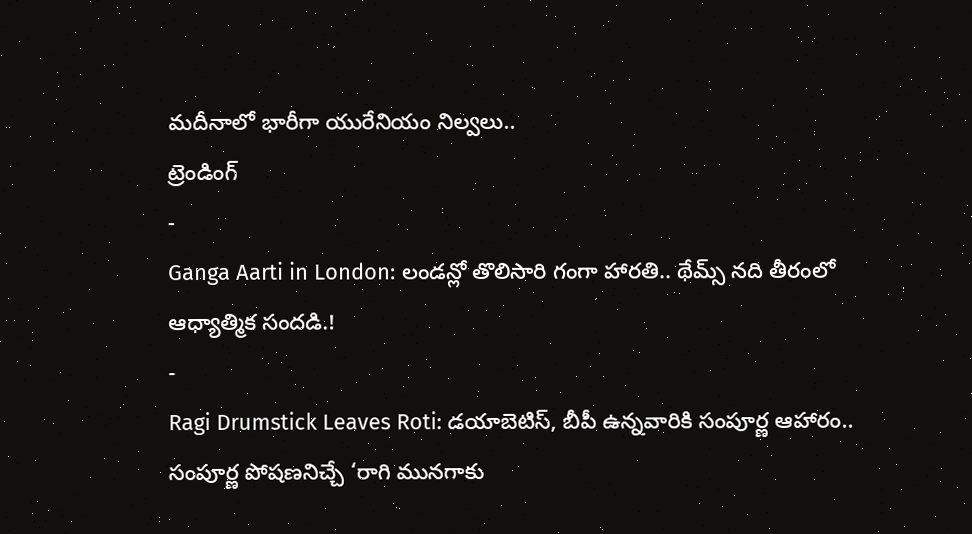మదీనాలో భారీగా యురేనియం నిల్వలు..
ట్రెండింగ్
-
Ganga Aarti in London: లండన్లో తొలిసారి గంగా హారతి.. థేమ్స్ నది తీరంలో ఆధ్యాత్మిక సందడి.!
-
Ragi Drumstick Leaves Roti: డయాబెటిస్, బీపీ ఉన్నవారికి సంపూర్ణ ఆహారం.. సంపూర్ణ పోషణనిచ్చే ‘రాగి మునగాకు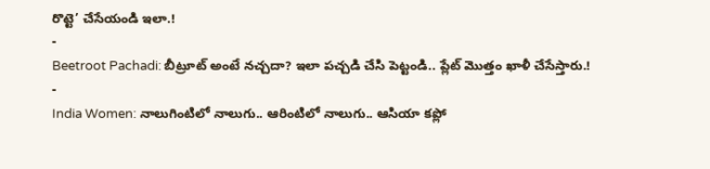రొట్టె’ చేసేయండి ఇలా.!
-
Beetroot Pachadi: బీట్రూట్ అంటే నచ్చదా? ఇలా పచ్చడి చేసి పెట్టండి.. ప్లేట్ మొత్తం ఖాళీ చేసేస్తారు.!
-
India Women: నాలుగింటిలో నాలుగు.. ఆరింటిలో నాలుగు.. ఆసియా కప్లో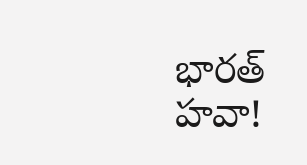భారత్ హవా!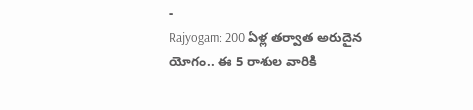-
Rajyogam: 200 ఏళ్ల తర్వాత అరుదైన యోగం.. ఈ 5 రాశుల వారికి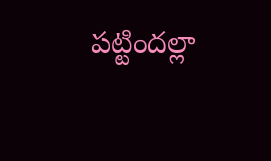పట్టిందల్లా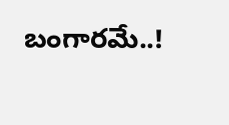బంగారమే..!